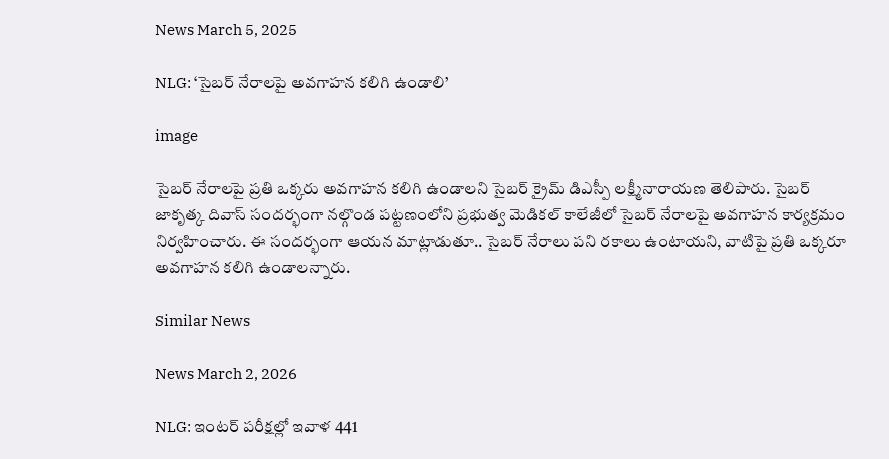News March 5, 2025

NLG: ‘సైబర్ నేరాలపై అవగాహన కలిగి ఉండాలి’

image

సైబర్ నేరాలపై ప్రతి ఒక్కరు అవగాహన కలిగి ఉండాలని సైబర్ క్రైమ్ డిఎస్పీ లక్ష్మీనారాయణ తెలిపారు. సైబర్ జాకృత్క దివాస్ సందర్భంగా నల్గొండ పట్టణంలోని ప్రభుత్వ మెడికల్ కాలేజీలో సైబర్ నేరాలపై అవగాహన కార్యక్రమం నిర్వహించారు. ఈ సందర్భంగా ఆయన మాట్లాడుతూ.. సైబర్ నేరాలు పని రకాలు ఉంటాయని, వాటిపై ప్రతి ఒక్కరూ అవగాహన కలిగి ఉండాలన్నారు.

Similar News

News March 2, 2026

NLG: ఇంటర్ పరీక్షల్లో ఇవాళ 441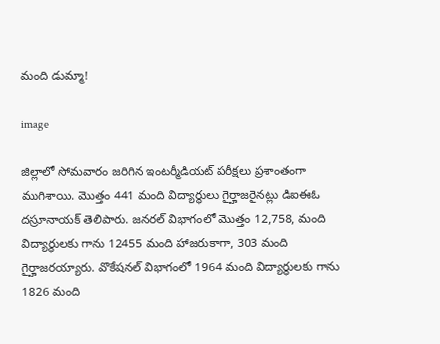మంది డుమ్మా!

image

జిల్లాలో సోమవారం జరిగిన ఇంటర్మీడియట్ పరీక్షలు ప్రశాంతంగా ముగిశాయి. మొత్తం 441 మంది విద్యార్థులు గైర్హాజరైనట్లు డిఐఈఓ దస్రూనాయక్ తెలిపారు. జనరల్ విభాగంలో మొత్తం 12,758, మంది విద్యార్థులకు గాను 12455 మంది హాజరుకాగా, 303 మంది గైర్హాజరయ్యారు. వొకేషనల్ విభాగంలో 1964 మంది విద్యార్థులకు గాను 1826 మంది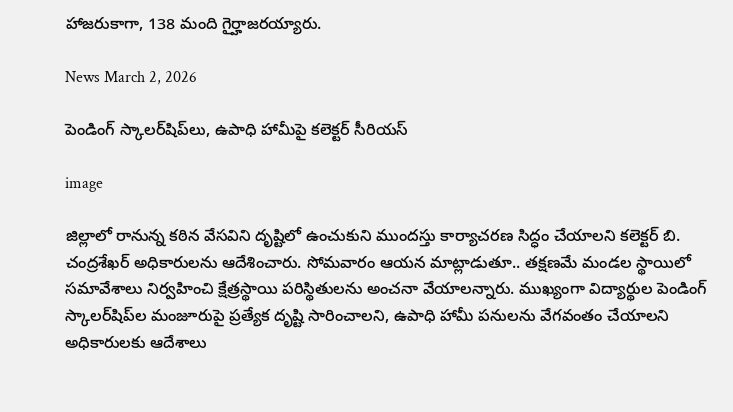హాజరుకాగా, 138 మంది గైర్హాజరయ్యారు.

News March 2, 2026

పెండింగ్ స్కాలర్‌షిప్‌లు, ఉపాధి హామీపై కలెక్టర్ సీరియస్

image

జిల్లాలో రానున్న కఠిన వేసవిని దృష్టిలో ఉంచుకుని ముందస్తు కార్యాచరణ సిద్ధం చేయాలని కలెక్టర్ బి. చంద్రశేఖర్ అధికారులను ఆదేశించారు. సోమవారం ఆయన మాట్లాడుతూ.. తక్షణమే మండల స్థాయిలో సమావేశాలు నిర్వహించి క్షేత్రస్థాయి పరిస్థితులను అంచనా వేయాలన్నారు. ముఖ్యంగా విద్యార్థుల పెండింగ్ స్కాలర్‌షిప్‌ల మంజూరుపై ప్రత్యేక దృష్టి సారించాలని, ఉపాధి హామీ పనులను వేగవంతం చేయాలని అధికారులకు ఆదేశాలు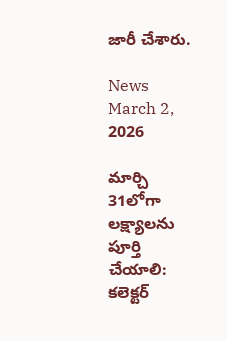జారీ చేశారు.

News March 2, 2026

మార్చి 31లోగా లక్ష్యాలను పూర్తి చేయాలి: కలెక్టర్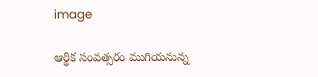image

ఆర్థిక సంవత్సరం ముగియనున్న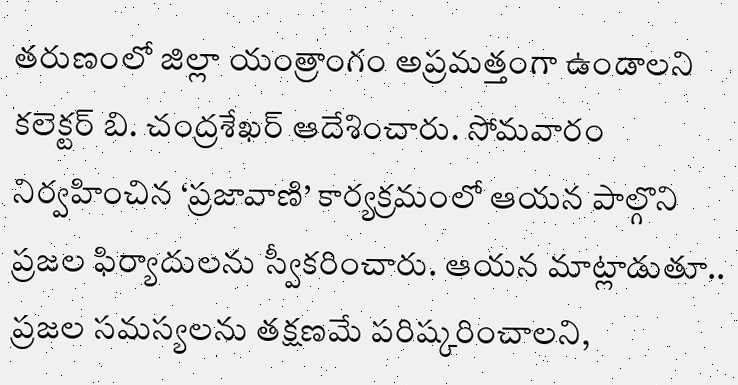తరుణంలో జిల్లా యంత్రాంగం అప్రమత్తంగా ఉండాలని కలెక్టర్ బి. చంద్రశేఖర్ ఆదేశించారు. సోమవారం నిర్వహించిన ‘ప్రజావాణి’ కార్యక్రమంలో ఆయన పాల్గొని ప్రజల ఫిర్యాదులను స్వీకరించారు. ఆయన మాట్లాడుతూ.. ప్రజల సమస్యలను తక్షణమే పరిష్కరించాలని,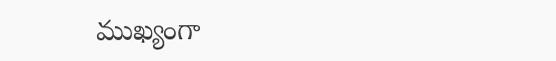ముఖ్యంగా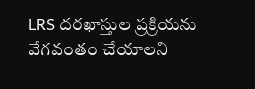LRS దరఖాస్తుల ప్రక్రియను వేగవంతం చేయాలని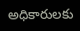అధికారులకు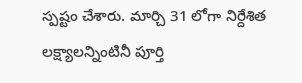స్పష్టం చేశారు. మార్చి 31 లోగా నిర్దేశిత లక్ష్యాలన్నింటినీ పూర్తి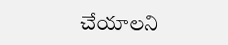చేయాలని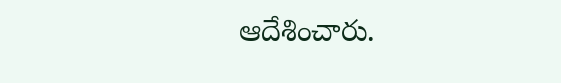ఆదేశించారు.